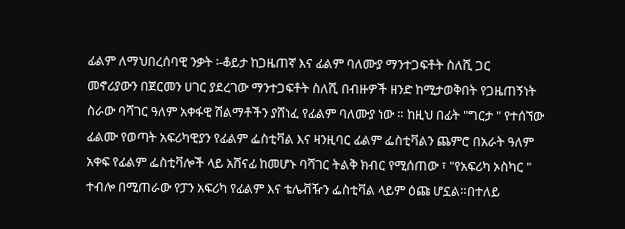ፊልም ለማህበረሰባዊ ንቃት ፡-ቆይታ ከጋዜጠኛ እና ፊልም ባለሙያ ማንተጋፍቶት ስለሺ ጋር
መኖሪያውን በጀርመን ሀገር ያደረገው ማንተጋፍቶት ስለሺ በብዙዎች ዘንድ ከሚታወቅበት የጋዜጠኝነት ስራው ባሻገር ዓለም አቀፋዊ ሽልማቶችን ያሸነፈ የፊልም ባለሙያ ነው ። ከዚህ በፊት "ግርታ " የተሰኘው ፊልሙ የወጣት አፍሪካዊያን የፊልም ፌስቲቫል እና ዛንዚባር ፊልም ፌስቲቫልን ጨምሮ በአራት ዓለም አቀፍ የፊልም ፌስቲቫሎች ላይ አሸናፊ ከመሆኑ ባሻገር ትልቅ ክብር የሚሰጠው ፣ "የአፍሪካ ኦስካር " ተብሎ በሚጠራው የፓን አፍሪካ የፊልም እና ቴሌቭዥን ፌስቲቫል ላይም ዕጩ ሆኗል።በተለይ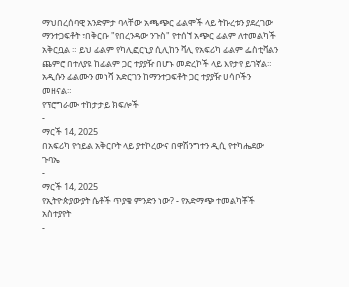ማህበረሰባዊ አንድምታ ባላቸው አጫጭር ፊልሞች ላይ ትኩረቱን ያደረገው ማንተጋፍቶት ፣በቅርቡ "የበረንዳው ንጉስ" የተሰኘ አጭር ፊልም ለተመልካች አቅርቧል ። ይህ ፊልም የካሊፎርኒያ ሲሊከን ቫሊ የአፍሪካ ፊልም ፌስቲቫልን ጨምሮ በተለያዩ ከፊልም ጋር ተያያዥ በሆኑ መድረኮች ላይ እየታየ ይገኛል። አዲሱን ፊልሙን መነሻ አድርገን ከማንተጋፍቶት ጋር ተያያዥ ሀሳቦችን መዘናል።
የፕሮግራሙ ተከታታይ ክፍሎች
-
ማርች 14, 2025
በአፍሪካ የኅይል አቅርቦት ላይ ያተኮረውና በዋሽንግተን ዲሲ የተካሔደው ጉባኤ
-
ማርች 14, 2025
የኢትዮጵያውያት ሴቶች ጥያቄ ምንድን ነው? - የአድማጭ ተመልካቾች አስተያየት
-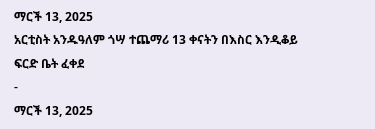ማርች 13, 2025
አርቲስት አንዱዓለም ጎሣ ተጨማሪ 13 ቀናትን በእስር እንዲቆይ ፍርድ ቤት ፈቀደ
-
ማርች 13, 2025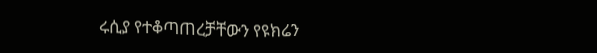ሩሲያ የተቆጣጠረቻቸውን የዩክሬን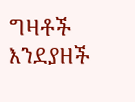ግዛቶች እንደያዘች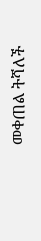መቀጠል ትሻለች